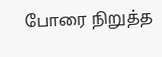போரை நிறுத்த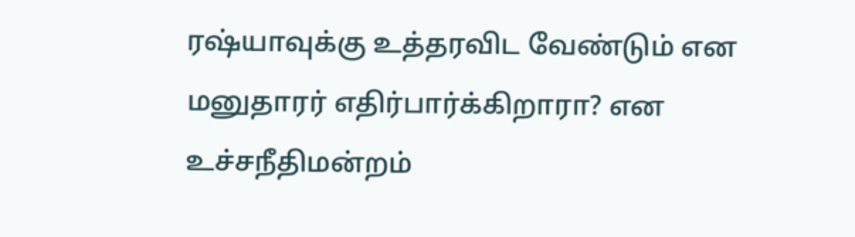ரஷ்யாவுக்கு உத்தரவிட வேண்டும் என மனுதாரர் எதிர்பார்க்கிறாரா? என உச்சநீதிமன்றம்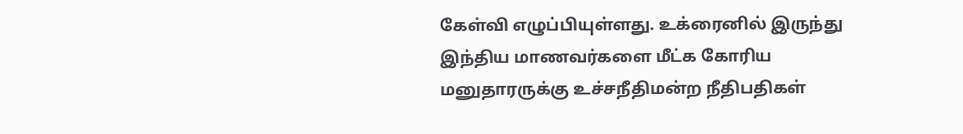கேள்வி எழுப்பியுள்ளது. உக்ரைனில் இருந்து இந்திய மாணவர்களை மீட்க கோரிய மனுதாரருக்கு உச்சநீதிமன்ற நீதிபதிகள்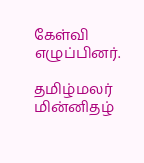கேள்வி எழுப்பினர்.

தமிழ்மலர் மின்னிதழ்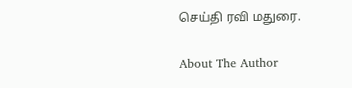செய்தி ரவி மதுரை.

About The Author